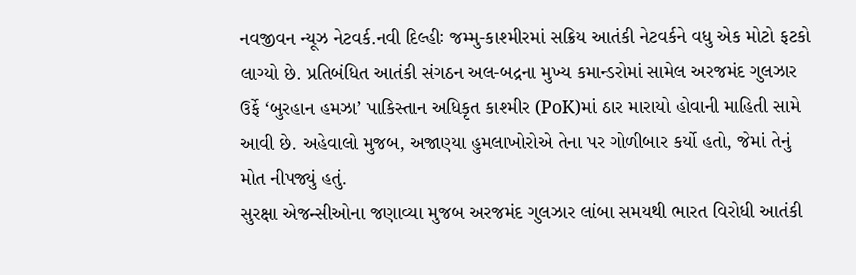નવજીવન ન્યૂઝ નેટવર્ક.નવી દિલ્હીઃ જમ્મુ-કાશ્મીરમાં સક્રિય આતંકી નેટવર્કને વધુ એક મોટો ફટકો લાગ્યો છે. પ્રતિબંધિત આતંકી સંગઠન અલ-બદ્રના મુખ્ય કમાન્ડરોમાં સામેલ અરજમંદ ગુલઝાર ઉર્ફે ‘બુરહાન હમઝા’ પાકિસ્તાન અધિકૃત કાશ્મીર (PoK)માં ઠાર મારાયો હોવાની માહિતી સામે આવી છે. અહેવાલો મુજબ, અજાણ્યા હુમલાખોરોએ તેના પર ગોળીબાર કર્યો હતો, જેમાં તેનું મોત નીપજ્યું હતું.
સુરક્ષા એજન્સીઓના જણાવ્યા મુજબ અરજમંદ ગુલઝાર લાંબા સમયથી ભારત વિરોધી આતંકી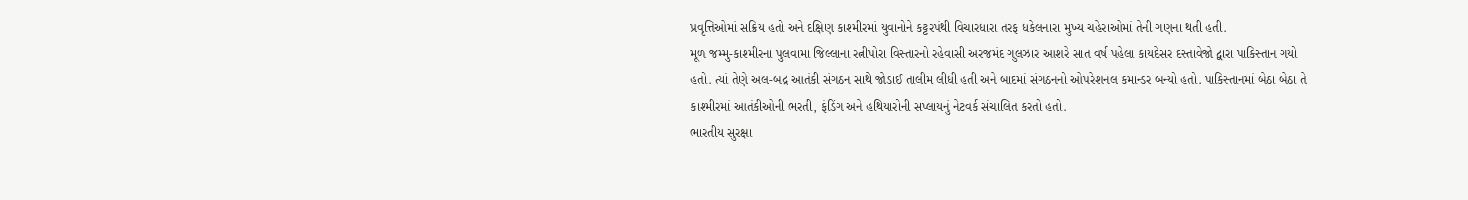પ્રવૃત્તિઓમાં સક્રિય હતો અને દક્ષિણ કાશ્મીરમાં યુવાનોને કટ્ટરપંથી વિચારધારા તરફ ધકેલનારા મુખ્ય ચહેરાઓમાં તેની ગણના થતી હતી.
મૂળ જમ્મુ-કાશ્મીરના પુલવામા જિલ્લાના રત્નીપોરા વિસ્તારનો રહેવાસી અરજમંદ ગુલઝાર આશરે સાત વર્ષ પહેલા કાયદેસર દસ્તાવેજો દ્વારા પાકિસ્તાન ગયો હતો. ત્યાં તેણે અલ-બદ્ર આતંકી સંગઠન સાથે જોડાઈ તાલીમ લીધી હતી અને બાદમાં સંગઠનનો ઓપરેશનલ કમાન્ડર બન્યો હતો. પાકિસ્તાનમાં બેઠા બેઠા તે કાશ્મીરમાં આતંકીઓની ભરતી, ફંડિંગ અને હથિયારોની સપ્લાયનું નેટવર્ક સંચાલિત કરતો હતો.
ભારતીય સુરક્ષા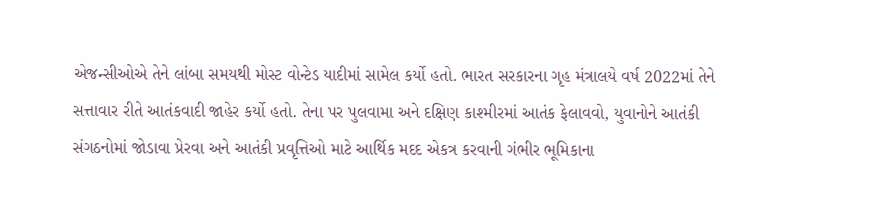એજન્સીઓએ તેને લાંબા સમયથી મોસ્ટ વોન્ટેડ યાદીમાં સામેલ કર્યો હતો. ભારત સરકારના ગૃહ મંત્રાલયે વર્ષ 2022માં તેને સત્તાવાર રીતે આતંકવાદી જાહેર કર્યો હતો. તેના પર પુલવામા અને દક્ષિણ કાશ્મીરમાં આતંક ફેલાવવો, યુવાનોને આતંકી સંગઠનોમાં જોડાવા પ્રેરવા અને આતંકી પ્રવૃત્તિઓ માટે આર્થિક મદદ એકત્ર કરવાની ગંભીર ભૂમિકાના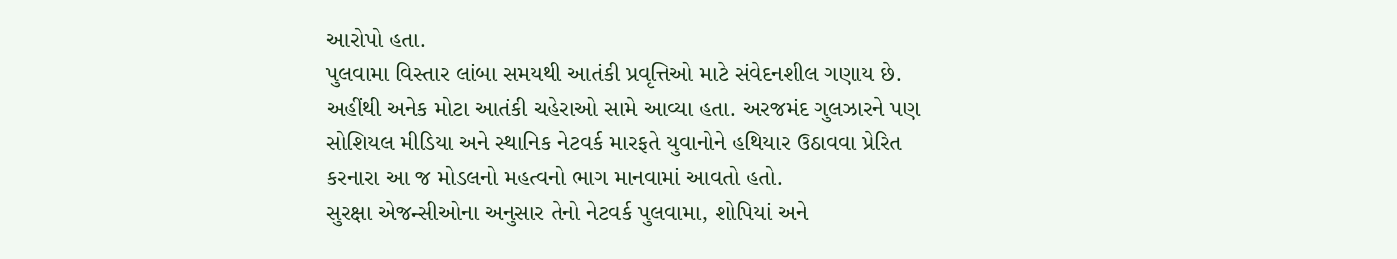આરોપો હતા.
પુલવામા વિસ્તાર લાંબા સમયથી આતંકી પ્રવૃત્તિઓ માટે સંવેદનશીલ ગણાય છે. અહીંથી અનેક મોટા આતંકી ચહેરાઓ સામે આવ્યા હતા. અરજમંદ ગુલઝારને પણ સોશિયલ મીડિયા અને સ્થાનિક નેટવર્ક મારફતે યુવાનોને હથિયાર ઉઠાવવા પ્રેરિત કરનારા આ જ મોડલનો મહત્વનો ભાગ માનવામાં આવતો હતો.
સુરક્ષા એજન્સીઓના અનુસાર તેનો નેટવર્ક પુલવામા, શોપિયાં અને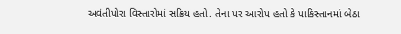અવંતીપોરા વિસ્તારોમાં સક્રિય હતો. તેના પર આરોપ હતો કે પાકિસ્તાનમાં બેઠા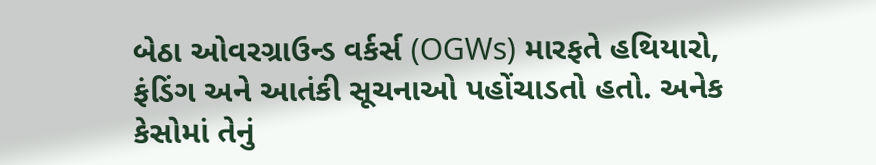બેઠા ઓવરગ્રાઉન્ડ વર્કર્સ (OGWs) મારફતે હથિયારો, ફંડિંગ અને આતંકી સૂચનાઓ પહોંચાડતો હતો. અનેક કેસોમાં તેનું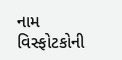નામ વિસ્ફોટકોની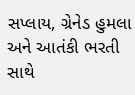સપ્લાય, ગ્રેનેડ હુમલા અને આતંકી ભરતી સાથે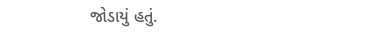જોડાયું હતું.